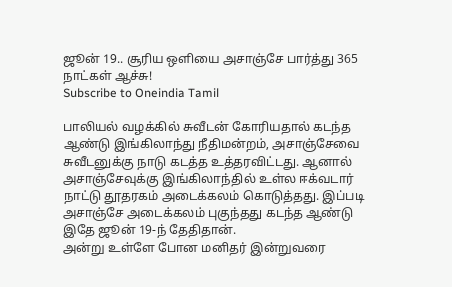ஜூன் 19.. சூரிய ஒளியை அசாஞ்சே பார்த்து 365 நாட்கள் ஆச்சு!
Subscribe to Oneindia Tamil

பாலியல் வழக்கில் சுவீடன் கோரியதால் கடந்த ஆண்டு இங்கிலாந்து நீதிமன்றம், அசாஞ்சேவை சுவீடனுக்கு நாடு கடத்த உத்தரவிட்டது. ஆனால் அசாஞ்சேவுக்கு இங்கிலாந்தில் உள்ல ஈக்வடார் நாட்டு தூதரகம் அடைக்கலம் கொடுத்தது. இப்படி அசாஞ்சே அடைக்கலம் புகுந்தது கடந்த ஆண்டு இதே ஜூன் 19-ந் தேதிதான்.
அன்று உள்ளே போன மனிதர் இன்றுவரை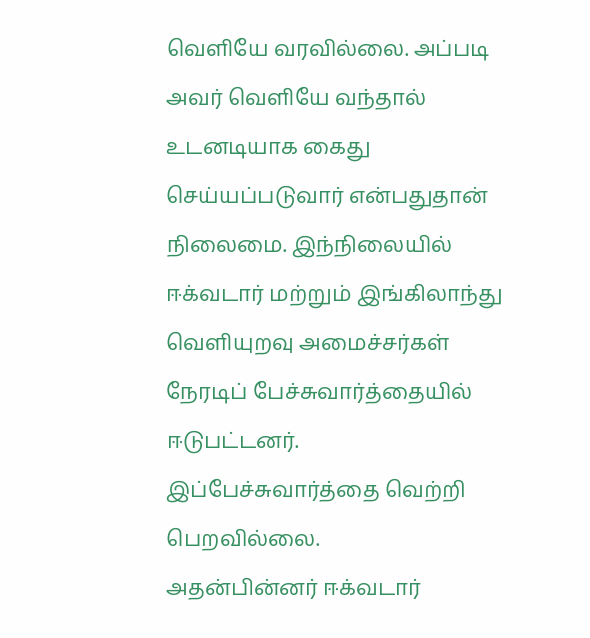வெளியே வரவில்லை. அப்படி அவர் வெளியே வந்தால் உடனடியாக கைது செய்யப்படுவார் என்பதுதான் நிலைமை. இந்நிலையில் ஈக்வடார் மற்றும் இங்கிலாந்து வெளியுறவு அமைச்சர்கள் நேரடிப் பேச்சுவார்த்தையில் ஈடுபட்டனர். இப்பேச்சுவார்த்தை வெற்றி பெறவில்லை.
அதன்பின்னர் ஈக்வடார்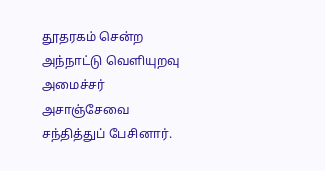தூதரகம் சென்ற அந்நாட்டு வெளியுறவு அமைச்சர் அசாஞ்சேவை சந்தித்துப் பேசினார்.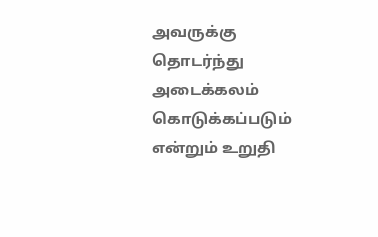அவருக்கு தொடர்ந்து அடைக்கலம் கொடுக்கப்படும் என்றும் உறுதி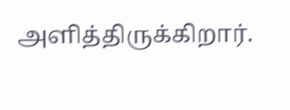அளித்திருக்கிறார்.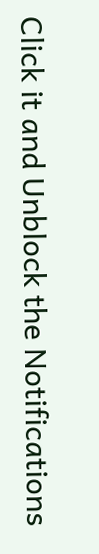Click it and Unblock the Notifications